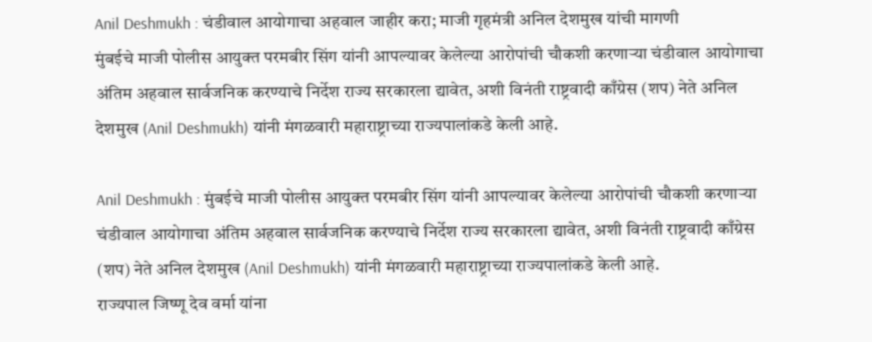Anil Deshmukh : चंडीवाल आयोगाचा अहवाल जाहीर करा; माजी गृहमंत्री अनिल देशमुख यांची मागणी
मुंबईचे माजी पोलीस आयुक्त परमबीर सिंग यांनी आपल्यावर केलेल्या आरोपांची चौकशी करणाऱ्या चंडीवाल आयोगाचा अंतिम अहवाल सार्वजनिक करण्याचे निर्देश राज्य सरकारला द्यावेत, अशी विनंती राष्ट्रवादी काँग्रेस (शप) नेते अनिल देशमुख (Anil Deshmukh) यांनी मंगळवारी महाराष्ट्राच्या राज्यपालांकडे केली आहे.

Anil Deshmukh : मुंबईचे माजी पोलीस आयुक्त परमबीर सिंग यांनी आपल्यावर केलेल्या आरोपांची चौकशी करणाऱ्या चंडीवाल आयोगाचा अंतिम अहवाल सार्वजनिक करण्याचे निर्देश राज्य सरकारला द्यावेत, अशी विनंती राष्ट्रवादी काँग्रेस (शप) नेते अनिल देशमुख (Anil Deshmukh) यांनी मंगळवारी महाराष्ट्राच्या राज्यपालांकडे केली आहे.
राज्यपाल जिष्णू देव वर्मा यांना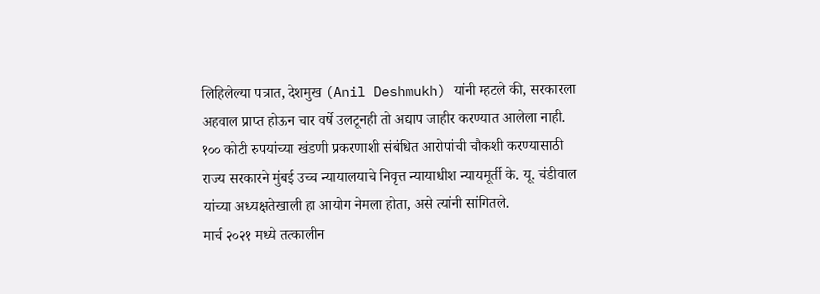लिहिलेल्या पत्रात, देशमुख (Anil Deshmukh) यांनी म्हटले की, सरकारला अहवाल प्राप्त होऊन चार वर्षे उलटूनही तो अद्याप जाहीर करण्यात आलेला नाही. १०० कोटी रुपयांच्या खंडणी प्रकरणाशी संबंधित आरोपांची चौकशी करण्यासाठी राज्य सरकारने मुंबई उच्च न्यायालयाचे निवृत्त न्यायाधीश न्यायमूर्ती के. यू. चंडीवाल यांच्या अध्यक्षतेखाली हा आयोग नेमला होता, असे त्यांनी सांगितले.
मार्च २०२१ मध्ये तत्कालीन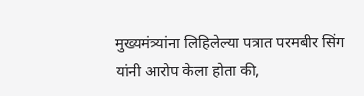मुख्यमंत्र्यांना लिहिलेल्या पत्रात परमबीर सिंग यांनी आरोप केला होता की,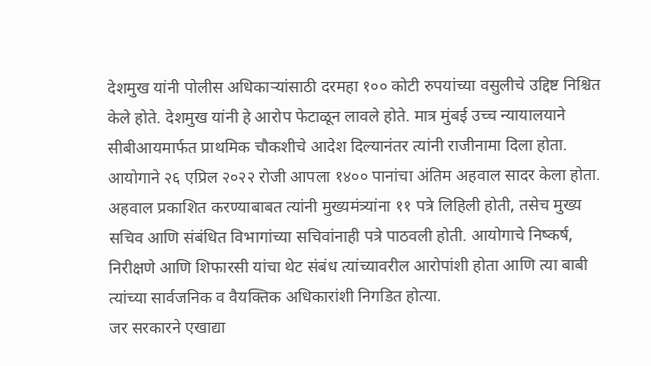देशमुख यांनी पोलीस अधिकाऱ्यांसाठी दरमहा १०० कोटी रुपयांच्या वसुलीचे उद्दिष्ट निश्चित केले होते. देशमुख यांनी हे आरोप फेटाळून लावले होते. मात्र मुंबई उच्च न्यायालयाने सीबीआयमार्फत प्राथमिक चौकशीचे आदेश दिल्यानंतर त्यांनी राजीनामा दिला होता.
आयोगाने २६ एप्रिल २०२२ रोजी आपला १४०० पानांचा अंतिम अहवाल सादर केला होता. अहवाल प्रकाशित करण्याबाबत त्यांनी मुख्यमंत्र्यांना ११ पत्रे लिहिली होती, तसेच मुख्य सचिव आणि संबंधित विभागांच्या सचिवांनाही पत्रे पाठवली होती. आयोगाचे निष्कर्ष, निरीक्षणे आणि शिफारसी यांचा थेट संबंध त्यांच्यावरील आरोपांशी होता आणि त्या बाबी त्यांच्या सार्वजनिक व वैयक्तिक अधिकारांशी निगडित होत्या.
जर सरकारने एखाद्या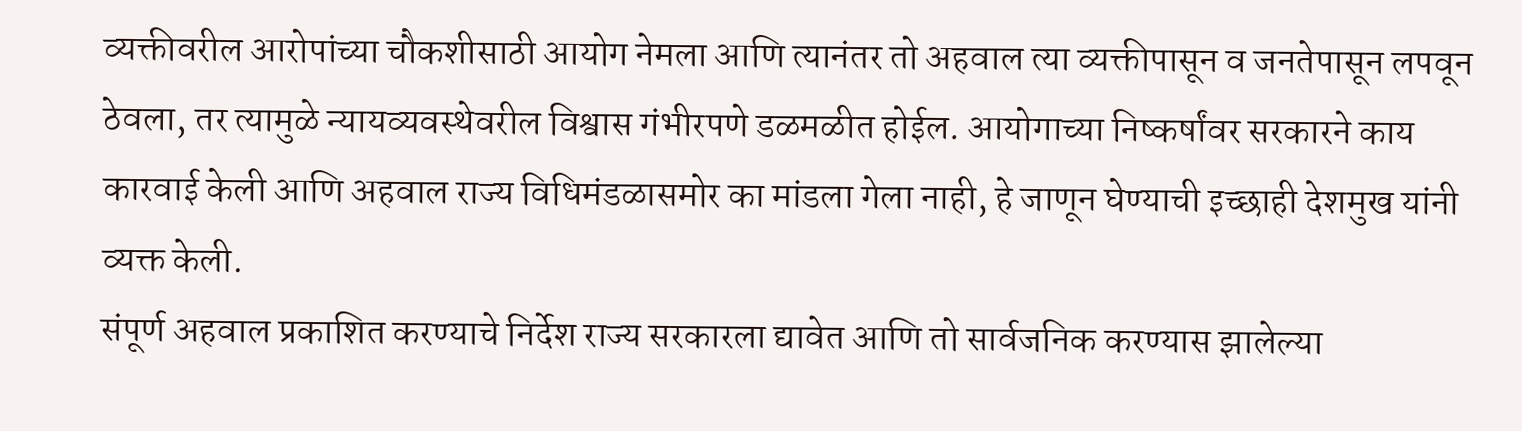व्यक्तीवरील आरोपांच्या चौकशीसाठी आयोग नेमला आणि त्यानंतर तो अहवाल त्या व्यक्तीपासून व जनतेपासून लपवून ठेवला, तर त्यामुळे न्यायव्यवस्थेवरील विश्वास गंभीरपणे डळमळीत होईल. आयोगाच्या निष्कर्षांवर सरकारने काय कारवाई केली आणि अहवाल राज्य विधिमंडळासमोर का मांडला गेला नाही, हे जाणून घेण्याची इच्छाही देशमुख यांनी व्यक्त केली.
संपूर्ण अहवाल प्रकाशित करण्याचे निर्देश राज्य सरकारला द्यावेत आणि तो सार्वजनिक करण्यास झालेल्या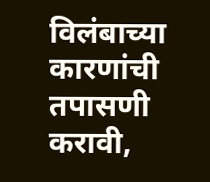विलंबाच्या कारणांची तपासणी करावी,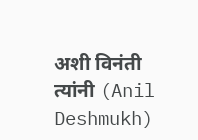अशी विनंती त्यांनी (Anil Deshmukh)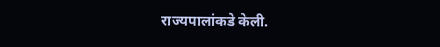राज्यपालांकडे केली.